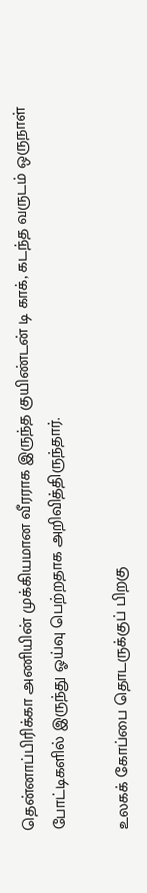தென்னாப்பிரிக்கா அணியின் முக்கியமான வீரராக இருந்த குயிண்டன் டி காக், கடந்த வருடம் ஒருநாள் போட்டிகளில் இருந்து ஓய்வு பெற்றதாக அறிவித்திருந்தார்.

உலகக் கோப்பை தொடருக்குப் பிறகு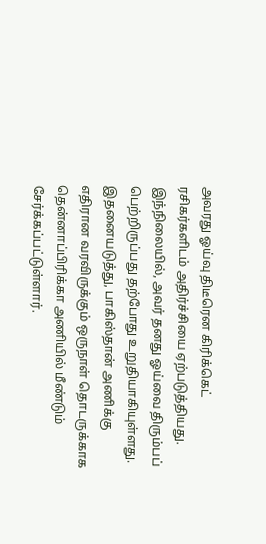அவரது ஓய்வு திடீரென கிரிக்கெட்  ரசிகர்களிடம் அதிர்ச்சியை ஏற்படுத்தியது. இந்நிலையில், அவர் தனது ஓய்வை திரும்பப் பெற்றிருப்பது தற்போது உறுதியாகியுள்ளது. இதனையடுத்து, பாகிஸ்தான் அணிக்கு எதிரான வரவிருக்கும் ஒருநாள் தொடருக்காக தென்னாப்பிரிக்கா அணியில் மீண்டும் சேர்க்கப்பட்டுள்ளார்.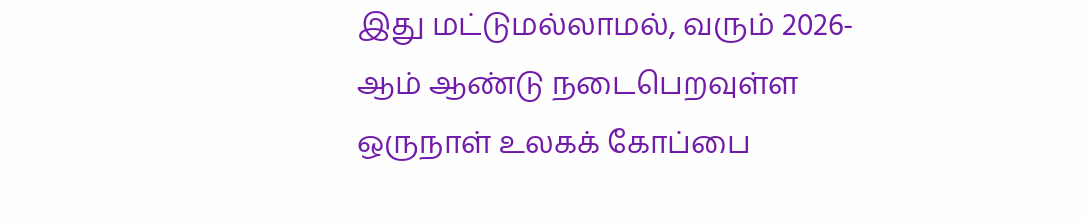இது மட்டுமல்லாமல், வரும் 2026-ஆம் ஆண்டு நடைபெறவுள்ள ஒருநாள் உலகக் கோப்பை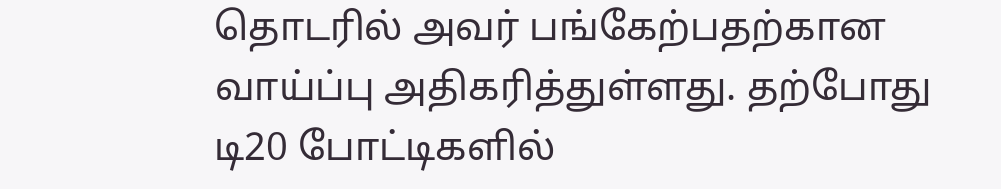தொடரில் அவர் பங்கேற்பதற்கான வாய்ப்பு அதிகரித்துள்ளது. தற்போது டி20 போட்டிகளில்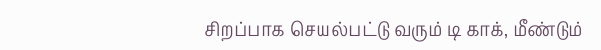சிறப்பாக செயல்பட்டு வரும் டி காக், மீண்டும்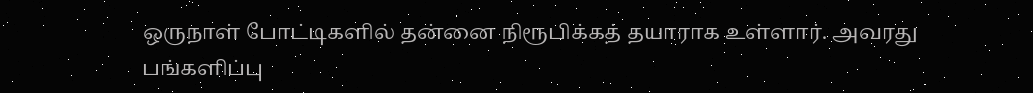ஒருநாள் போட்டிகளில் தன்னை நிரூபிக்கத் தயாராக உள்ளார். அவரது பங்களிப்பு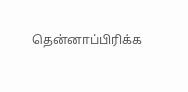தென்னாப்பிரிக்க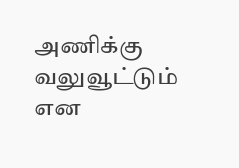அணிக்கு வலுவூட்டும் என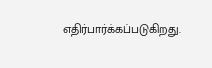எதிர்பார்க்கப்படுகிறது.